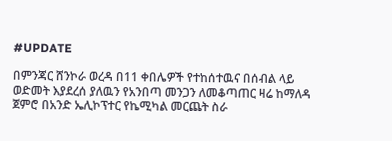#UPDATE

በምንጃር ሸንኮራ ወረዳ በ11 ቀበሌዎች የተከሰተዉና በሰብል ላይ ወድመት እያደረሰ ያለዉን የአንበጣ መንጋን ለመቆጣጠር ዛሬ ከማለዳ ጀምሮ በአንድ ኤሊኮፕተር የኬሚካል መርጨት ስራ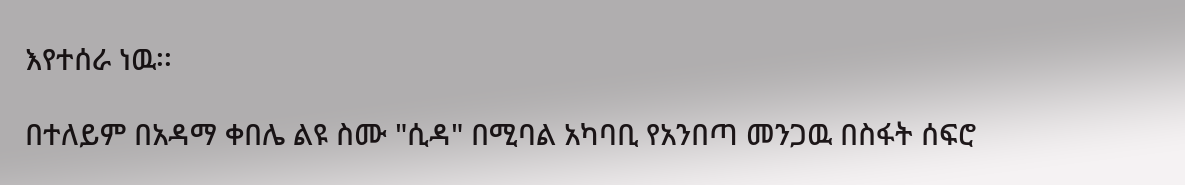እየተሰራ ነዉ፡፡

በተለይም በአዳማ ቀበሌ ልዩ ስሙ "ሲዳ" በሚባል አካባቢ የአንበጣ መንጋዉ በስፋት ሰፍሮ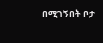በሚገኝበት ቦታ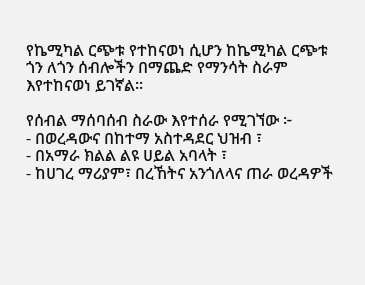የኬሚካል ርጭቱ የተከናወነ ሲሆን ከኬሚካል ርጭቱ ጎን ለጎን ሰብሎችን በማጨድ የማንሳት ስራም እየተከናወነ ይገኛል።

የሰብል ማሰባሰብ ስራው እየተሰራ የሚገኘው ፦
- በወረዳውና በከተማ አስተዳደር ህዝብ ፣
- በአማራ ክልል ልዩ ሀይል አባላት ፣
- ከሀገረ ማሪያም፣ በረኸትና አንጎለላና ጠራ ወረዳዎች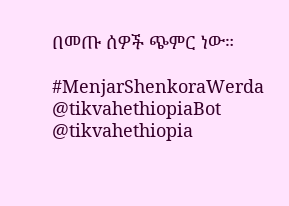በመጡ ሰዎች ጭምር ነው።

#MenjarShenkoraWerda
@tikvahethiopiaBot @tikvahethiopia